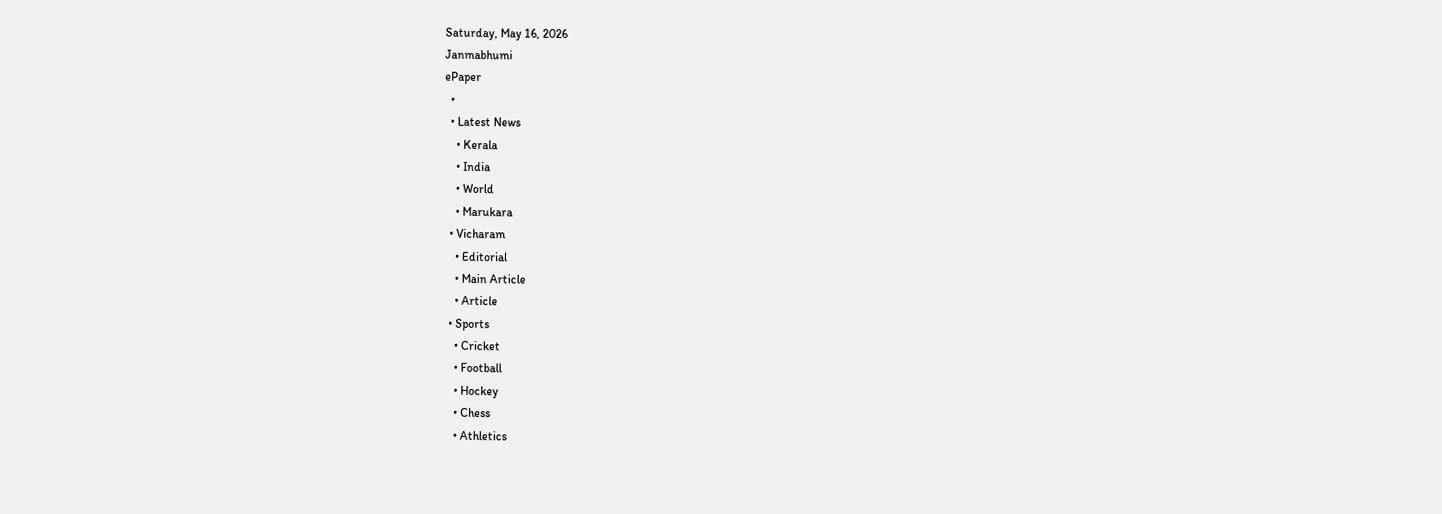Saturday, May 16, 2026
Janmabhumi
ePaper
  •
  • Latest News
    • Kerala
    • India
    • World
    • Marukara
  • Vicharam
    • Editorial
    • Main Article
    • Article
  • Sports
    • Cricket
    • Football
    • Hockey
    • Chess
    • Athletics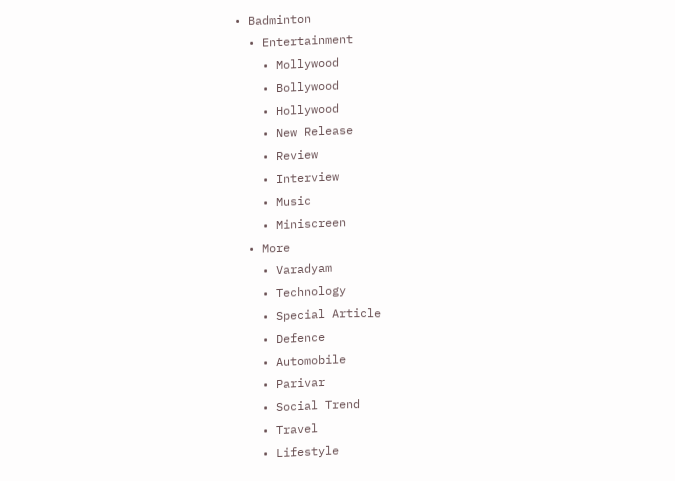• Badminton
  • Entertainment
    • Mollywood
    • Bollywood
    • Hollywood
    • New Release
    • Review
    • Interview
    • Music
    • Miniscreen
  • More
    • Varadyam
    • Technology
    • Special Article
    • Defence
    • Automobile
    • Parivar
    • Social Trend
    • Travel
    • Lifestyle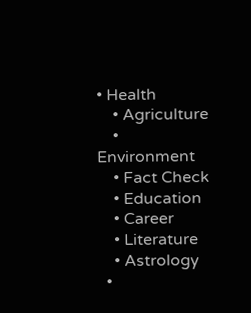• Health
    • Agriculture
    • Environment
    • Fact Check
    • Education
    • Career
    • Literature
    • Astrology
  •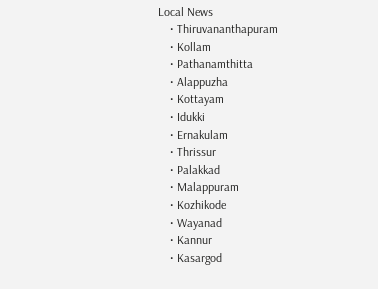Local News
    • Thiruvananthapuram
    • Kollam
    • Pathanamthitta
    • Alappuzha
    • Kottayam
    • Idukki
    • Ernakulam
    • Thrissur
    • Palakkad
    • Malappuram
    • Kozhikode
    • Wayanad
    • Kannur
    • Kasargod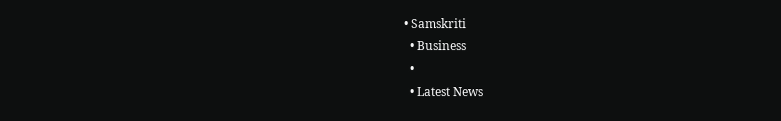• Samskriti
  • Business
  •
  • Latest News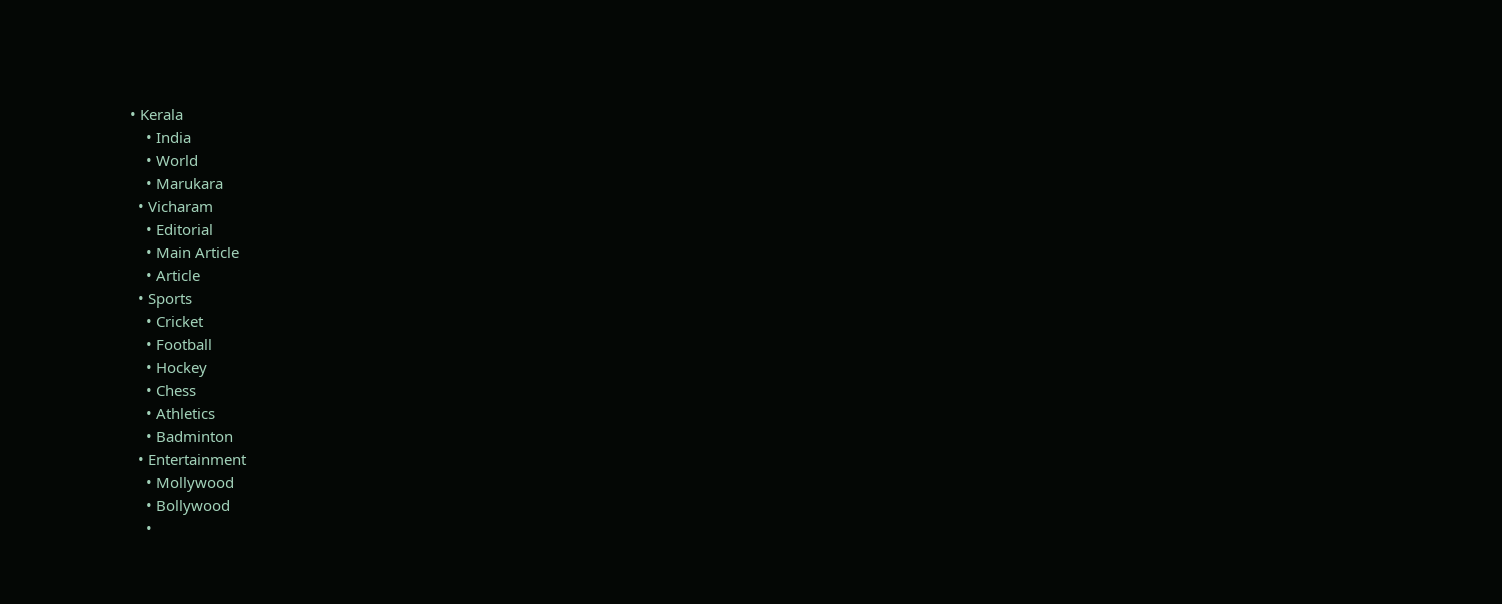• Kerala
    • India
    • World
    • Marukara
  • Vicharam
    • Editorial
    • Main Article
    • Article
  • Sports
    • Cricket
    • Football
    • Hockey
    • Chess
    • Athletics
    • Badminton
  • Entertainment
    • Mollywood
    • Bollywood
    •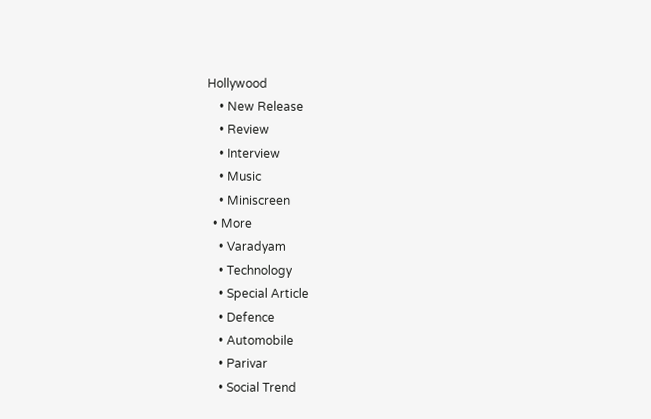Hollywood
    • New Release
    • Review
    • Interview
    • Music
    • Miniscreen
  • More
    • Varadyam
    • Technology
    • Special Article
    • Defence
    • Automobile
    • Parivar
    • Social Trend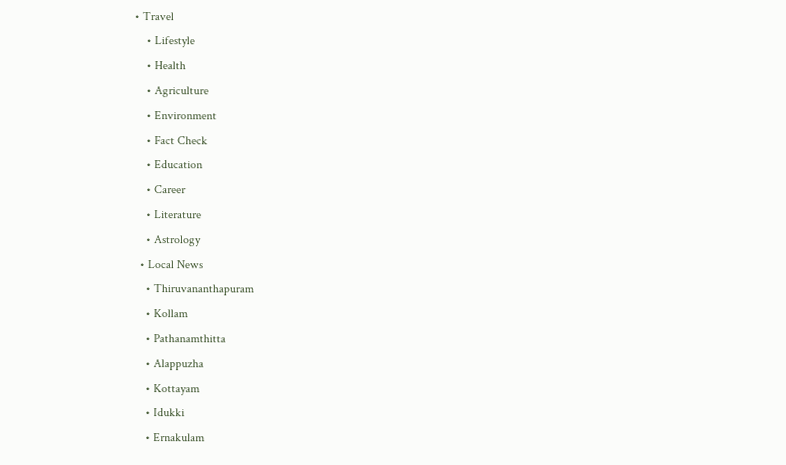• Travel
    • Lifestyle
    • Health
    • Agriculture
    • Environment
    • Fact Check
    • Education
    • Career
    • Literature
    • Astrology
  • Local News
    • Thiruvananthapuram
    • Kollam
    • Pathanamthitta
    • Alappuzha
    • Kottayam
    • Idukki
    • Ernakulam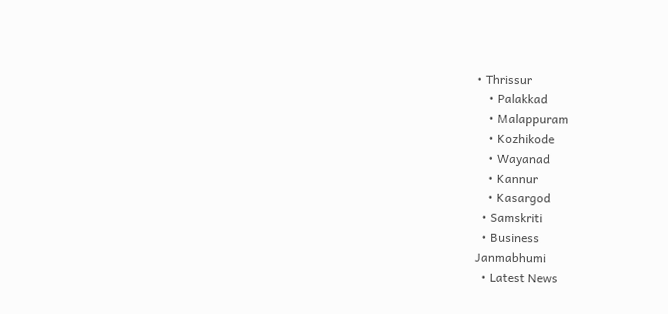• Thrissur
    • Palakkad
    • Malappuram
    • Kozhikode
    • Wayanad
    • Kannur
    • Kasargod
  • Samskriti
  • Business
Janmabhumi
  • Latest News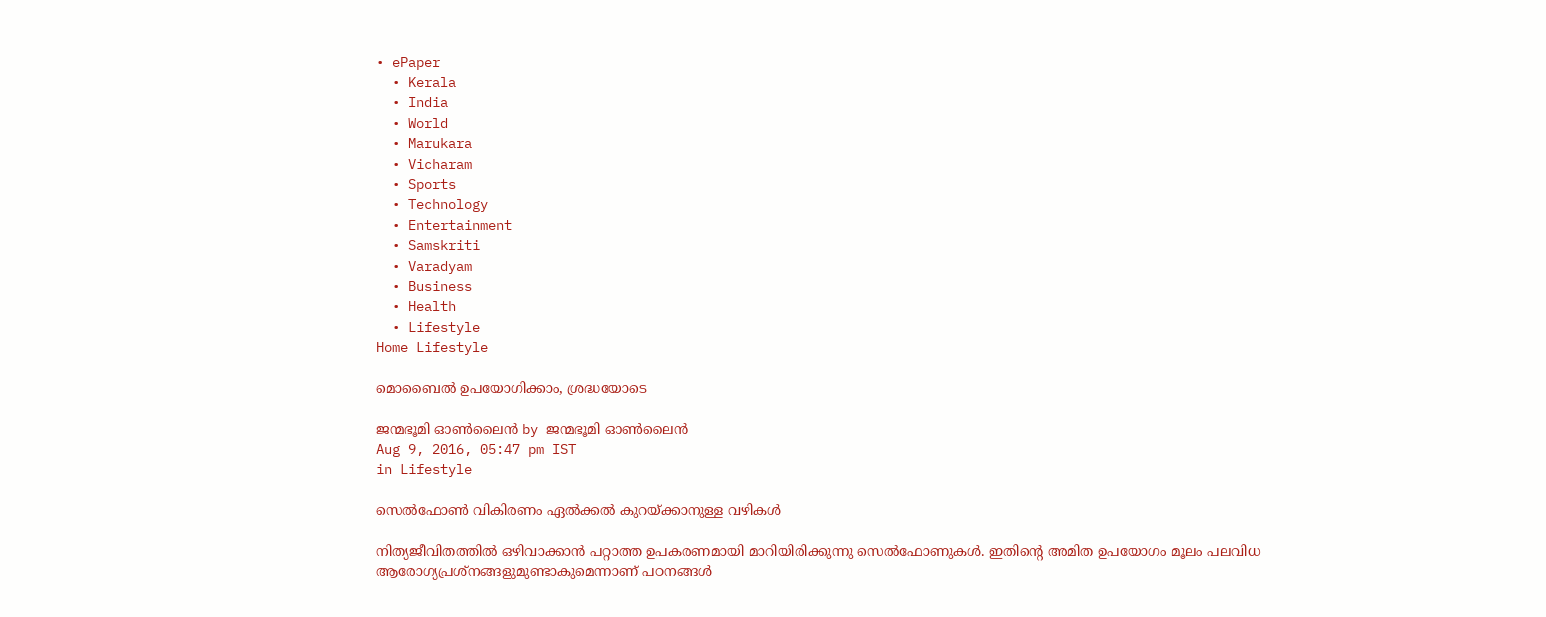• ePaper
  • Kerala
  • India
  • World
  • Marukara
  • Vicharam
  • Sports
  • Technology
  • Entertainment
  • Samskriti
  • Varadyam
  • Business
  • Health
  • Lifestyle
Home Lifestyle

മൊബൈൽ ഉപയോഗിക്കാം, ശ്രദ്ധയോടെ

ജന്മഭൂമി ഓണ്‍ലൈന്‍ by ജന്മഭൂമി ഓണ്‍ലൈന്‍
Aug 9, 2016, 05:47 pm IST
in Lifestyle

സെൽഫോൺ വികിരണം ഏൽക്കൽ കുറയ്‌ക്കാനുള്ള വഴികൾ

നിത്യജീവിതത്തിൽ ഒഴിവാക്കാൻ പറ്റാത്ത ഉപകരണമായി മാറിയിരിക്കുന്നു സെൽഫോണുകൾ. ഇതിന്റെ അമിത ഉപയോഗം മൂലം പലവിധ ആരോഗ്യപ്രശ്‌നങ്ങളുമുണ്ടാകുമെന്നാണ് പഠനങ്ങൾ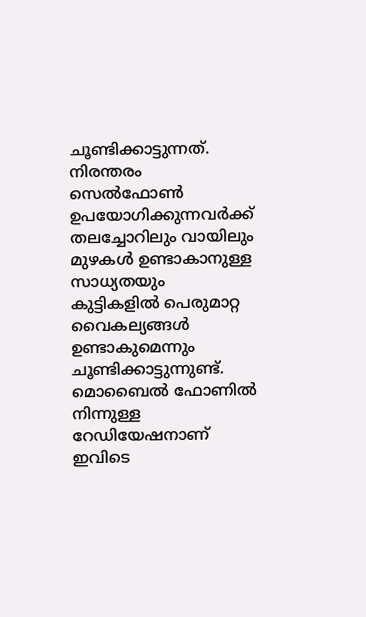ചൂണ്ടിക്കാട്ടുന്നത്. നിരന്തരം സെൽഫോൺ ഉപയോഗിക്കുന്നവർക്ക് തലച്ചോറിലും വായിലും മുഴകൾ ഉണ്ടാകാനുള്ള സാധ്യതയും കുട്ടികളിൽ പെരുമാറ്റ വൈകല്യങ്ങൾ ഉണ്ടാകുമെന്നും ചൂണ്ടിക്കാട്ടുന്നുണ്ട്. മൊബൈൽ ഫോണിൽ നിന്നുള്ള റേഡിയേഷനാണ് ഇവിടെ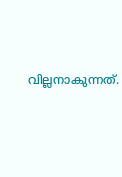വില്ലനാകുന്നത്.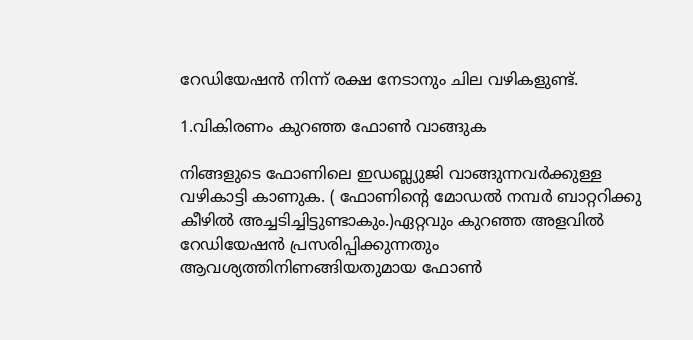റേഡിയേഷൻ നിന്ന് രക്ഷ നേടാനും ചില വഴികളുണ്ട്.

1.വികിരണം കുറഞ്ഞ ഫോൺ വാങ്ങുക

നിങ്ങളുടെ ഫോണിലെ ഇഡബ്ല്യുജി വാങ്ങുന്നവർക്കുള്ള വഴികാട്ടി കാണുക. ( ഫോണിന്റെ മോഡൽ നമ്പർ ബാറ്ററിക്കു കീഴിൽ അച്ചടിച്ചിട്ടുണ്ടാകും.)ഏറ്റവും കുറഞ്ഞ അളവിൽ റേഡിയേഷൻ പ്രസരിപ്പിക്കുന്നതും ആവശ്യത്തിനിണങ്ങിയതുമായ ഫോൺ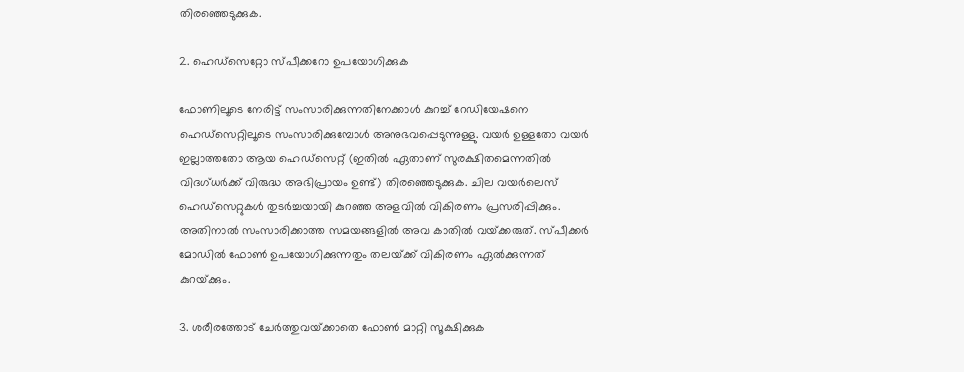തിരഞ്ഞെടുക്കുക.

2. ഹെഡ്‌സെറ്റോ സ്പീക്കറോ ഉപയോഗിക്കുക

ഫോണിലൂടെ നേരിട്ട് സംസാരിക്കുന്നതിനേക്കാൾ കുറച്ച് റേഡിയേഷനെ ഹെഡ്‌സെറ്റിലൂടെ സംസാരിക്കുമ്പോൾ അനുഭവപ്പെടുന്നുള്ളു. വയർ ഉള്ളതോ വയർ ഇല്ലാത്തതോ ആയ ഹെഡ്‌സെറ്റ് (ഇതിൽ ഏതാണ് സുരക്ഷിതമെന്നതിൽ വിദഗ്ധർക്ക് വിരുദ്ധ അഭിപ്രായം ഉണ്ട്) തിരഞ്ഞെടുക്കുക. ചില വയർലെസ് ഹെഡ്‌സെറ്റുകൾ തുടർച്ചയായി കുറഞ്ഞ അളവിൽ വികിരണം പ്രസരിപ്പിക്കും. അതിനാൽ സംസാരിക്കാത്ത സമയങ്ങളിൽ അവ കാതിൽ വയ്‌ക്കരുത്. സ്പീക്കർ മോഡിൽ ഫോൺ ഉപയോഗിക്കുന്നതും തലയ്‌ക്ക് വികിരണം ഏൽക്കുന്നത് കുറയ്‌ക്കും.

3. ശരീരത്തോട് ചേർത്തുവയ്‌ക്കാതെ ഫോൺ മാറ്റി സൂക്ഷിക്കുക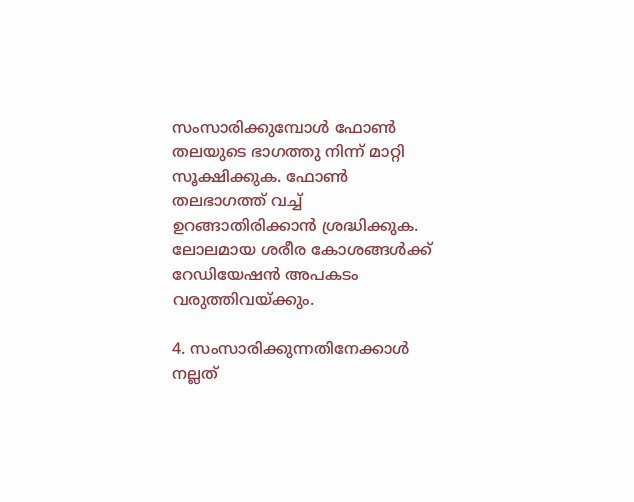സംസാരിക്കുമ്പോൾ ഫോൺ തലയുടെ ഭാഗത്തു നിന്ന് മാറ്റി സൂക്ഷിക്കുക. ഫോൺ തലഭാഗത്ത് വച്ച് ഉറങ്ങാതിരിക്കാൻ ശ്രദ്ധിക്കുക. ലോലമായ ശരീര കോശങ്ങൾക്ക് റേഡിയേഷൻ അപകടം വരുത്തിവയ്‌ക്കും.

4. സംസാരിക്കുന്നതിനേക്കാൾ നല്ലത്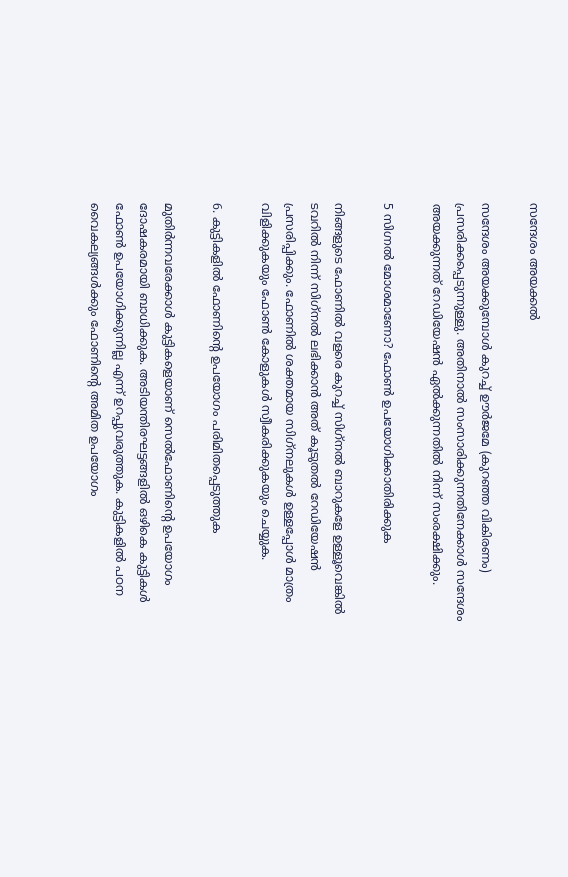സന്ദേശം അയക്കൽ

സന്ദേശം അയക്കുമ്പോൾ കുറച്ച് ഊർജമേ (കുറഞ്ഞ വികിരണം) പ്രസരിക്കപ്പെടുന്നുള്ളു. അതിനാൽ സംസാരിക്കുന്നതിനേക്കാൾ സന്ദേശം അയക്കുന്നത് റേഡിയേഷൻ ഏൽക്കുന്നതിൽ നിന്ന് സംരക്ഷിക്കും.

5 സിഗ്നൽ മോശമാണോ? ഫോൺ ഉപയോഗിക്കാതിരിക്കുക

നിങ്ങളുടെ ഫോണിൽ വളരെ കുറച്ച് സിഗ്‌നൽ ബാറുകളേ ഉള്ളൂവെങ്കിൽ ടവറിൽ നിന്ന് സിഗ്‌നൽ ലഭിക്കാൻ അത് കൂടുതൽ റേഡിയേഷൻ പ്രസരിപ്പിക്കും. ഫോണിൽ ശക്തമായ സിഗ്‌നലുകൾ ഉള്ളപ്പോൾ മാത്രം വിളിക്കുകയും ഫോൺ കോളുകൾ സ്വീകരിക്കുകയും ചെയ്യുക.

6. കുട്ടികളിൽ ഫോണിന്റെ ഉപയോഗം പരിമിതപ്പെടുത്തുക

മുതിർന്നവരേക്കാൾ കുട്ടികളെയാണ് സെൽഫോണിന്റെ ഉപയോഗം ദോഷകരമായി ബാധിക്കുക. അടിയന്തിരഘട്ടങ്ങളിൽ ഒഴികെ കുട്ടികൾ ഫോൺ ഉപയോഗിക്കുന്നില്ല എന്ന് ഉറപ്പുവരുത്തുക. കുട്ടികളിൽ പഠന വൈകല്യങ്ങൾക്കും ഫോണിന്റെ അമിത ഉപയോഗം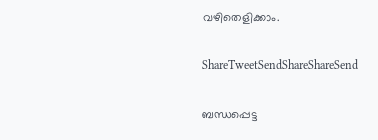വഴിതെളിക്കാം.

ShareTweetSendShareShareSend

ബന്ധപ്പെട്ട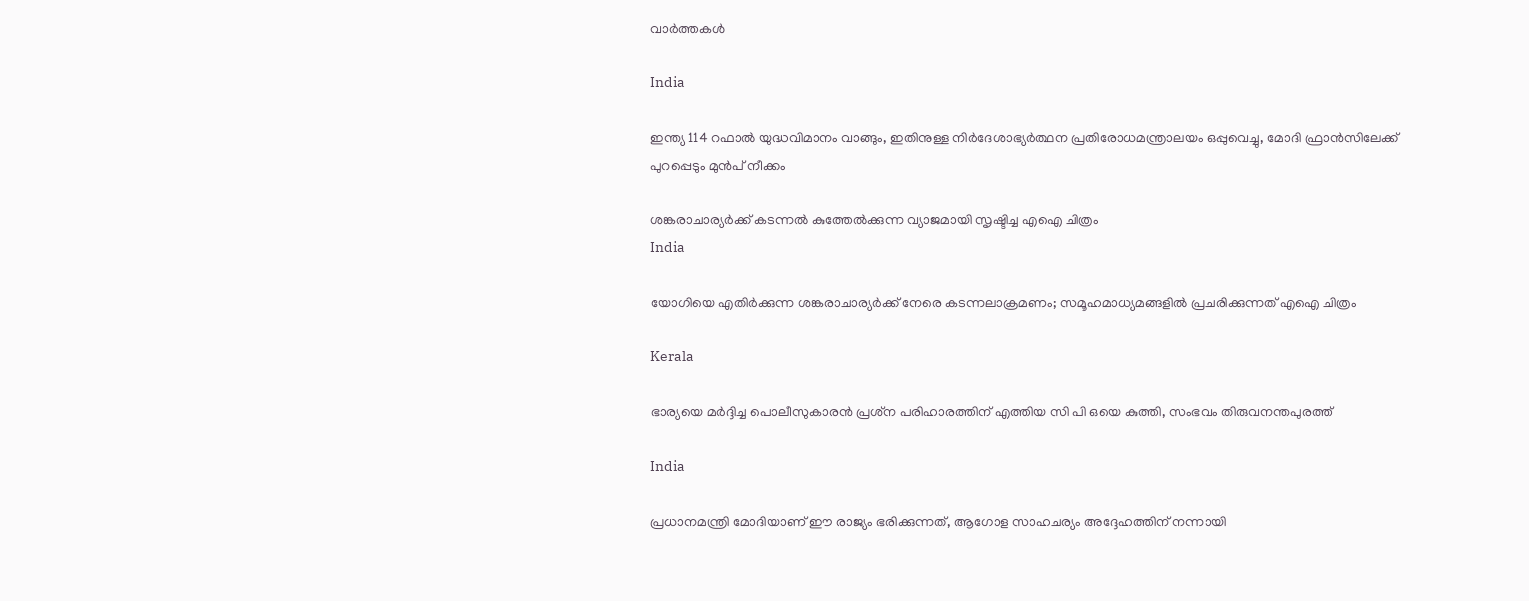വാര്‍ത്തകള്‍

India

ഇന്ത്യ 114 റഫാല്‍ യുദ്ധവിമാനം വാങ്ങും, ഇതിനുള്ള നിര്‍ദേശാഭ്യര്‍ത്ഥന പ്രതിരോധമന്ത്രാലയം ഒപ്പുവെച്ചു, മോദി ഫ്രാന്‍സിലേക്ക് പുറപ്പെടും മുന്‍പ് നീക്കം

ശങ്കരാചാര്യര്‍ക്ക് കടന്നല്‍ കുത്തേല്‍ക്കുന്ന വ്യാജമായി സൃഷ്ടിച്ച എഐ ചിത്രം
India

യോഗിയെ എതിര്‍ക്കുന്ന ശങ്കരാചാര്യര്‍ക്ക് നേരെ കടന്നലാക്രമണം; സമൂഹമാധ്യമങ്ങളില്‍ പ്രചരിക്കുന്നത് എഐ ചിത്രം

Kerala

ഭാര്യയെ മര്‍ദ്ദിച്ച പൊലീസുകാരന്‍ പ്രശ്‌ന പരിഹാരത്തിന് എത്തിയ സി പി ഒയെ കുത്തി, സംഭവം തിരുവനന്തപുരത്ത്

India

പ്രധാനമന്ത്രി മോദിയാണ് ഈ രാജ്യം ഭരിക്കുന്നത്, ആഗോള സാഹചര്യം അദ്ദേഹത്തിന് നന്നായി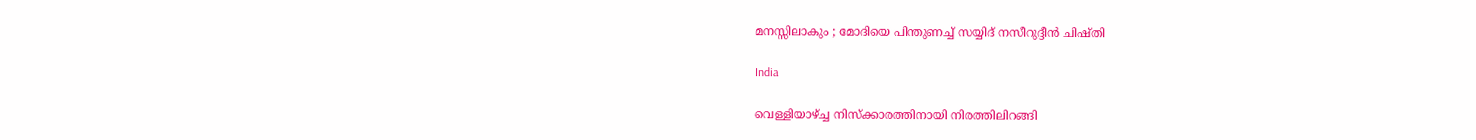മനസ്സിലാകും ; മോദിയെ പിന്തുണച്ച് സയ്യിദ് നസീറുദ്ദീൻ ചിഷ്തി

India

വെള്ളിയാഴ്‌ച്ച നിസ്ക്കാരത്തിനായി നിരത്തിലിറങ്ങി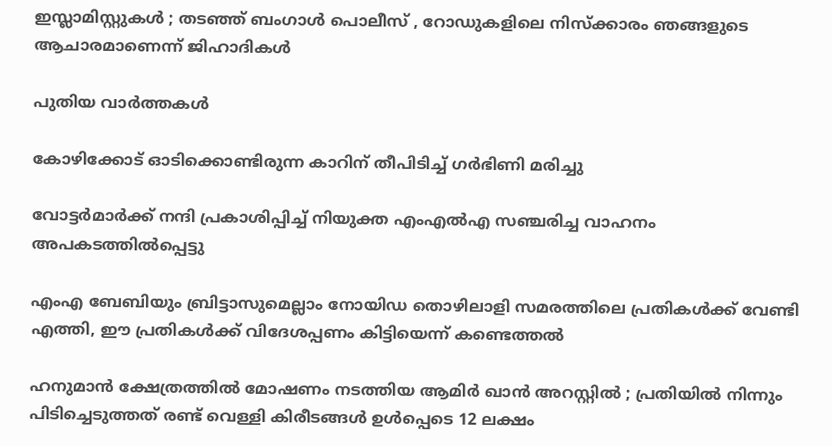ഇസ്ലാമിസ്റ്റുകൾ ; തടഞ്ഞ് ബംഗാൾ പൊലീസ് , റോഡുകളിലെ നിസ്ക്കാരം ഞങ്ങളുടെ ആചാരമാണെന്ന് ജിഹാദികൾ

പുതിയ വാര്‍ത്തകള്‍

കോഴിക്കോട് ഓടിക്കൊണ്ടിരുന്ന കാറിന് തീപിടിച്ച് ഗര്‍ഭിണി മരിച്ചു

വോട്ടര്‍മാര്‍ക്ക് നന്ദി പ്രകാശിപ്പിച്ച് നിയുക്ത എംഎല്‍എ സഞ്ചരിച്ച വാഹനം അപകടത്തില്‍പ്പെട്ടു

എംഎ ബേബിയും ബ്രിട്ടാസുമെല്ലാം നോയിഡ തൊഴിലാളി സമരത്തിലെ പ്രതികള്‍ക്ക് വേണ്ടി എത്തി, ഈ പ്രതികള്‍ക്ക് വിദേശപ്പണം കിട്ടിയെന്ന് കണ്ടെത്തല്‍

ഹനുമാൻ ക്ഷേത്രത്തിൽ മോഷണം നടത്തിയ ആമിർ ഖാൻ അറസ്റ്റിൽ ; പ്രതിയിൽ നിന്നും പിടിച്ചെടുത്തത് രണ്ട് വെള്ളി കിരീടങ്ങൾ ഉൾപ്പെടെ 12 ലക്ഷം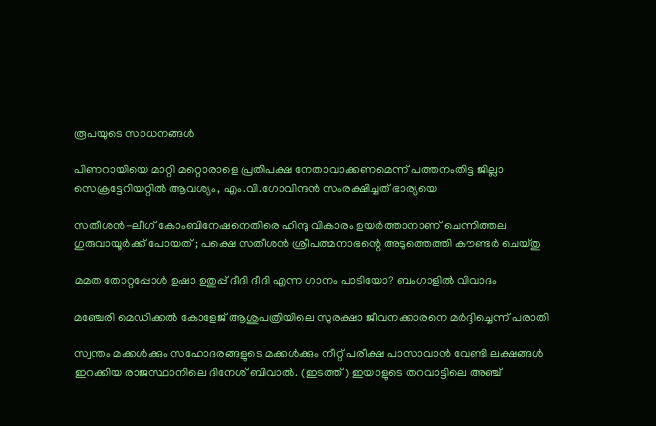രൂപയുടെ സാധനങ്ങൾ

പിണറായിയെ മാറ്റി മറ്റൊരാളെ പ്രതിപക്ഷ നേതാവാക്കണമെന്ന് പത്തനംതിട്ട ജില്ലാ സെക്രട്ടേറിയറ്റില്‍ ആവശ്യം, എം.വി.ഗോവിന്ദന്‍ സംരക്ഷിച്ചത് ഭാര്യയെ

സതീശന്‍-ലീഗ് കോംബിനേഷനെതിരെ ഹിന്ദു വികാരം ഉയര്‍ത്താനാണ് ചെന്നിത്തല ഗുരുവായൂര്‍ക്ക് പോയത് ; പക്ഷെ സതീശന്‍ ശ്രീപത്മനാഭന്റെ അടുത്തെത്തി കൗണ്ടര്‍ ചെയ്തു

മമത തോറ്റപ്പോള്‍ ഉഷാ ഉതുപ്പ് ദീദി ദീദി എന്ന ഗാനം പാടിയോ? ബംഗാളില്‍ വിവാദം

മഞ്ചേരി മെഡിക്കല്‍ കോളേജ് ആശുപത്രിയിലെ സുരക്ഷാ ജീവനക്കാരനെ മര്‍ദ്ദിച്ചെന്ന് പരാതി

സ്വന്തം മക്കള്‍ക്കും സഹോദരങ്ങളുടെ മക്കള്‍ക്കും നീറ്റ് പരീക്ഷ പാസാവാന്‍ വേണ്ടി ലക്ഷങ്ങള്‍ ഇറക്കിയ രാജസ്ഥാനിലെ ദിനേശ് ബിവാല്‍. (ഇടത്ത്) ഇയാളുടെ തറവാട്ടിലെ അഞ്ച്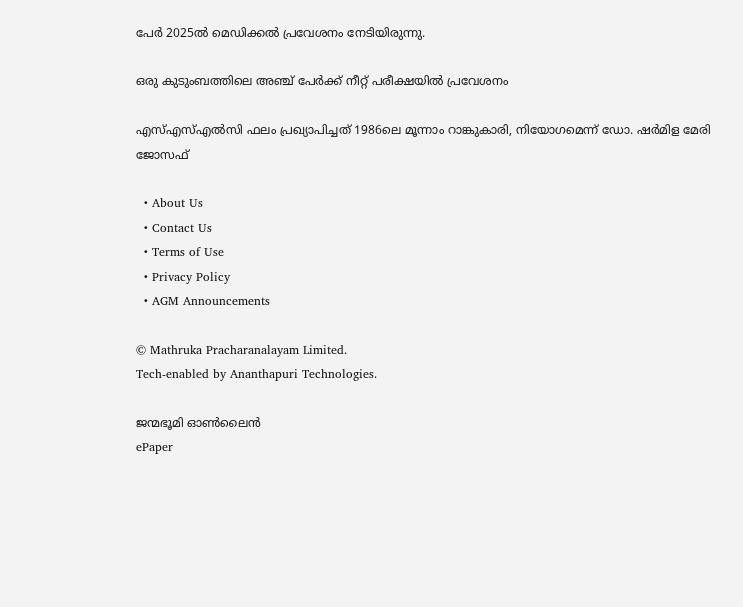പേര്‍ 2025ല്‍ മെഡിക്കല്‍ പ്രവേശനം നേടിയിരുന്നു.

ഒരു കുടുംബത്തിലെ അഞ്ച് പേര്‍ക്ക് നീറ്റ് പരീക്ഷയില്‍ പ്രവേശനം

എസ്എസ്എല്‍സി ഫലം പ്രഖ്യാപിച്ചത് 1986ലെ മൂന്നാം റാങ്കുകാരി, നിയോഗമെന്ന് ഡോ. ഷര്‍മിള മേരി ജോസഫ്

  • About Us
  • Contact Us
  • Terms of Use
  • Privacy Policy
  • AGM Announcements

© Mathruka Pracharanalayam Limited.
Tech-enabled by Ananthapuri Technologies.

ജന്മഭൂമി ഓണ്‍ലൈന്‍
ePaper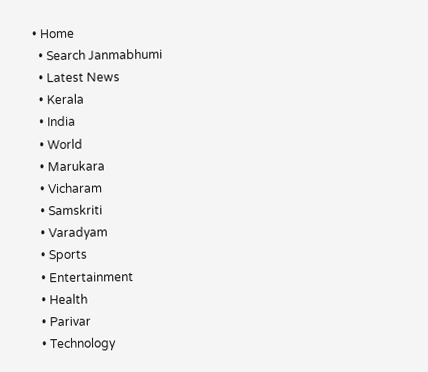• Home
  • Search Janmabhumi
  • Latest News
  • Kerala
  • India
  • World
  • Marukara
  • Vicharam
  • Samskriti
  • Varadyam
  • Sports
  • Entertainment
  • Health
  • Parivar
  • Technology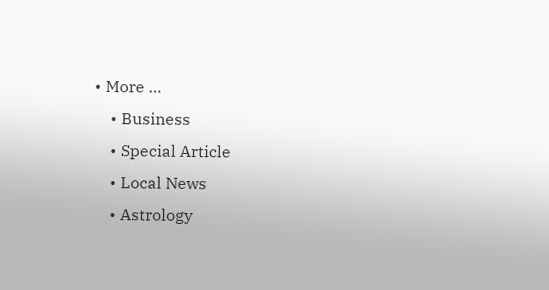• More …
    • Business
    • Special Article
    • Local News
    • Astrology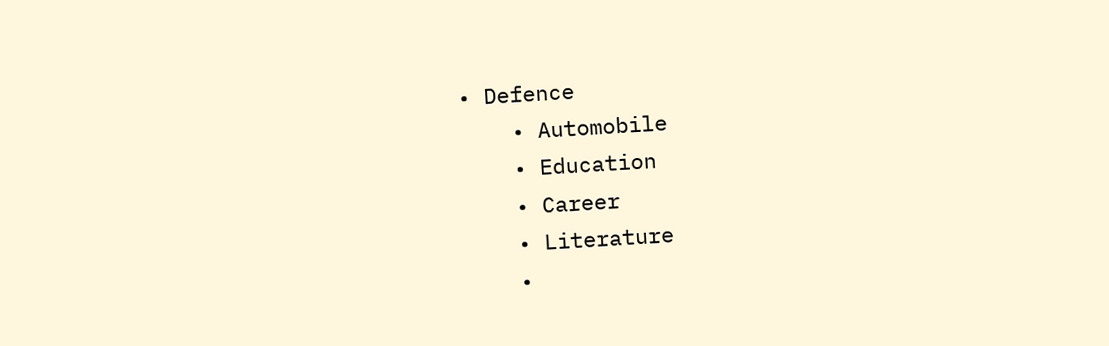• Defence
    • Automobile
    • Education
    • Career
    • Literature
    •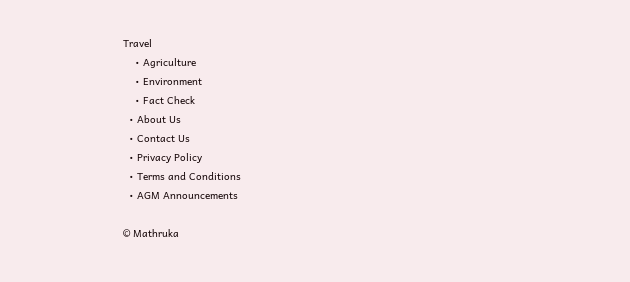Travel
    • Agriculture
    • Environment
    • Fact Check
  • About Us
  • Contact Us
  • Privacy Policy
  • Terms and Conditions
  • AGM Announcements

© Mathruka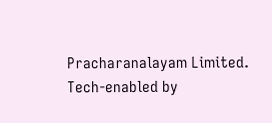Pracharanalayam Limited.
Tech-enabled by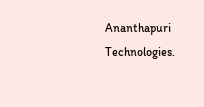Ananthapuri Technologies.